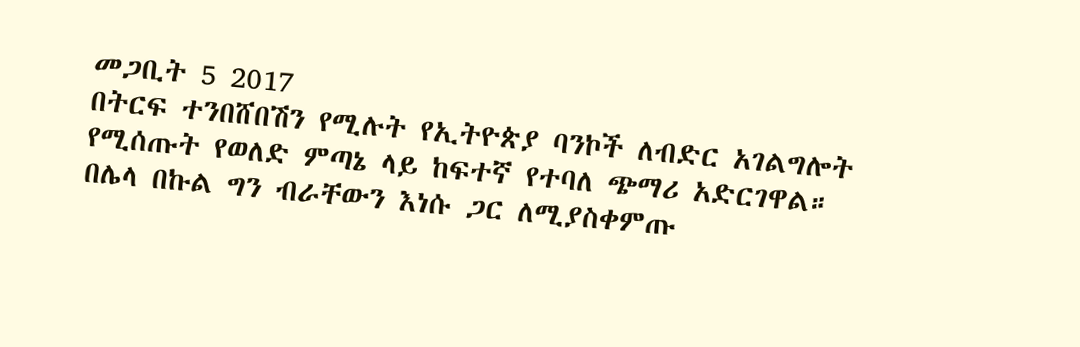መጋቢት 5 2017
በትርፍ ተንበሸበሽን የሚሉት የኢትዮጵያ ባንኮች ለብድር አገልግሎት የሚሰጡት የወለድ ምጣኔ ላይ ከፍተኛ የተባለ ጭማሪ አድርገዋል።
በሌላ በኩል ግን ብራቸውን እነሱ ጋር ለሚያስቀምጡ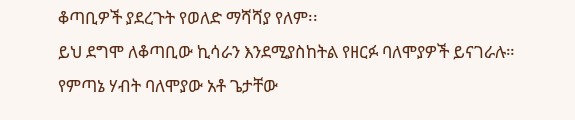ቆጣቢዎች ያደረጉት የወለድ ማሻሻያ የለም፡፡
ይህ ደግሞ ለቆጣቢው ኪሳራን እንደሚያስከትል የዘርፉ ባለሞያዎች ይናገራሉ።
የምጣኔ ሃብት ባለሞያው አቶ ጌታቸው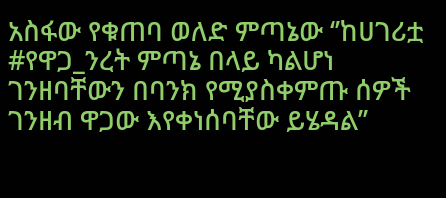አስፋው የቁጠባ ወለድ ምጣኔው ‘’ከሀገሪቷ #የዋጋ_ንረት ምጣኔ በላይ ካልሆነ ገንዘባቸውን በባንክ የሚያስቀምጡ ሰዎች ገንዘብ ዋጋው እየቀነሰባቸው ይሄዳል’’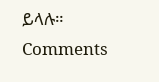ይላሉ።
Comments